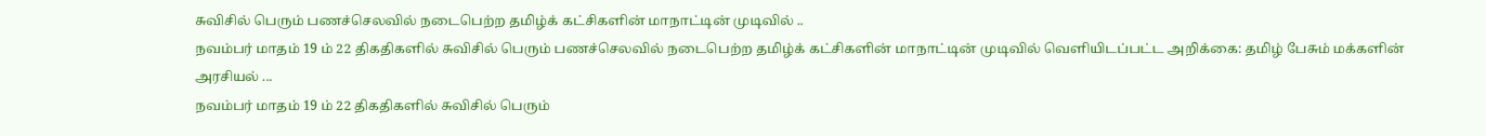சுவிசில் பெரும் பணச்செலவில் நடைபெற்ற தமிழ்க் கட்சிகளின் மாநாட்டின் முடிவில் ..
நவம்பர் மாதம் 19 ம் 22 திகதிகளில் சுவிசில் பெரும் பணச்செலவில் நடைபெற்ற தமிழ்க் கட்சிகளின் மாநாட்டின் முடிவில் வெளியிடப்பட்ட அறிக்கை: தமிழ் பேசும் மக்களின் அரசியல் ...
நவம்பர் மாதம் 19 ம் 22 திகதிகளில் சுவிசில் பெரும்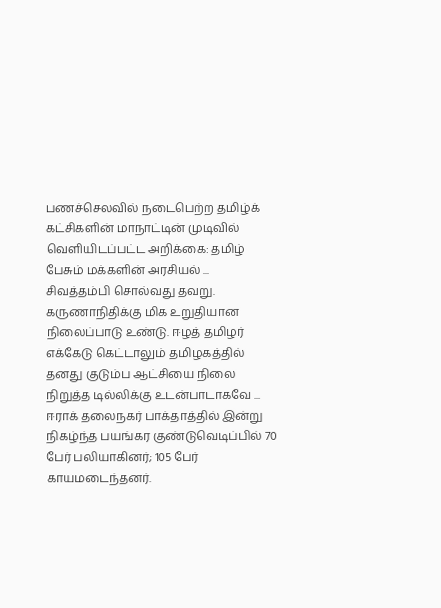பணச்செலவில் நடைபெற்ற தமிழ்க் கட்சிகளின் மாநாட்டின் முடிவில் வெளியிடப்பட்ட அறிக்கை: தமிழ் பேசும் மக்களின் அரசியல் ...
சிவத்தம்பி சொல்வது தவறு. கருணாநிதிக்கு மிக உறுதியான நிலைப்பாடு உண்டு. ஈழத் தமிழர் எக்கேடு கெட்டாலும் தமிழகத்தில் தனது குடும்ப ஆட்சியை நிலை நிறுத்த டில்லிக்கு உடன்பாடாகவே ...
ஈராக் தலைநகர் பாக்தாத்தில் இன்று நிகழ்ந்த பயங்கர குண்டுவெடிப்பில் 70 பேர் பலியாகினர்; 105 பேர் காயமடைந்தனர்.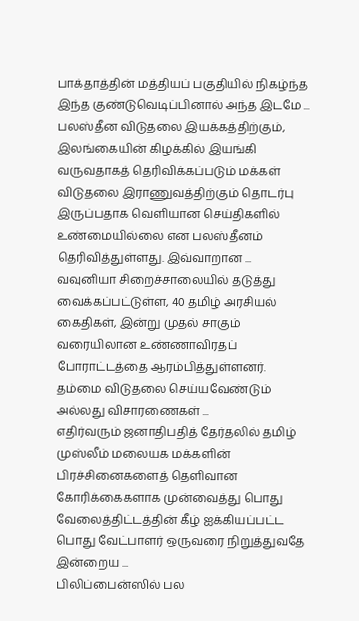பாக்தாத்தின் மத்தியப் பகுதியில் நிகழ்ந்த இந்த குண்டுவெடிப்பினால் அந்த இடமே ...
பலஸ்தீன விடுதலை இயக்கத்திற்கும், இலங்கையின் கிழக்கில் இயங்கி வருவதாகத் தெரிவிக்கப்படும் மக்கள் விடுதலை இராணுவத்திற்கும் தொடர்பு இருப்பதாக வெளியான செய்திகளில் உண்மையில்லை என பலஸ்தீனம் தெரிவித்துள்ளது. இவ்வாறான ...
வவுனியா சிறைச்சாலையில் தடுத்து வைக்கப்பட்டுள்ள, 40 தமிழ் அரசியல் கைதிகள், இன்று முதல் சாகும் வரையிலான உண்ணாவிரதப் போராட்டத்தை ஆரம்பித்துள்ளனர். தம்மை விடுதலை செய்யவேண்டும் அல்லது விசாரணைகள் ...
எதிர்வரும் ஜனாதிபதித் தேர்தலில் தமிழ் முஸ்லீம் மலையக மக்களின் பிரச்சினைகளைத் தெளிவான கோரிக்கைகளாக முன்வைத்து பொது வேலைத்திட்டத்தின் கீழ் ஐக்கியப்பட்ட பொது வேட்பாளர் ஒருவரை நிறுத்துவதே இன்றைய ...
பிலிப்பைன்ஸில் பல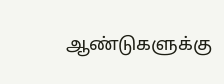ஆண்டுகளுக்கு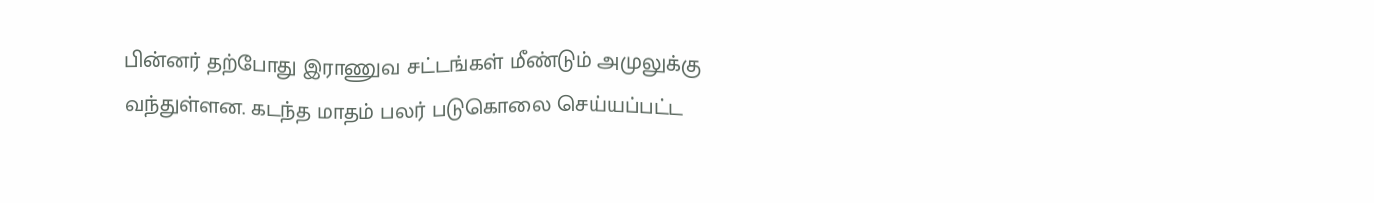பின்னர் தற்போது இராணுவ சட்டங்கள் மீண்டும் அமுலுக்கு வந்துள்ளன. கடந்த மாதம் பலர் படுகொலை செய்யப்பட்ட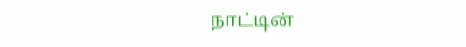நாட்டின்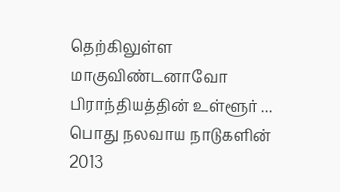தெற்கிலுள்ள மாகுவிண்டனாவோ பிராந்தியத்தின் உள்ளூர் ...
பொது நலவாய நாடுகளின் 2013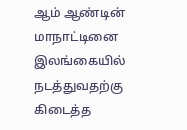ஆம் ஆண்டின் மாநாட்டினை இலங்கையில் நடத்துவதற்கு கிடைத்த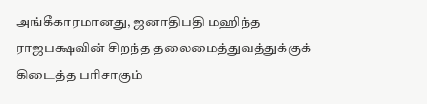அங்கீகாரமானது, ஜனாதிபதி மஹிந்த ராஜபக்ஷவின் சிறந்த தலைமைத்துவத்துக்குக் கிடைத்த பரிசாகும்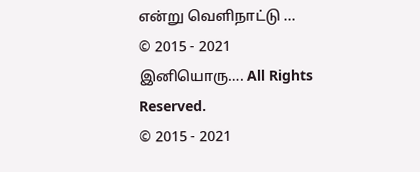என்று வெளிநாட்டு ...
© 2015 - 2021 இனியொரு…. All Rights Reserved.
© 2015 - 2021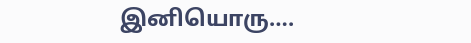இனியொரு….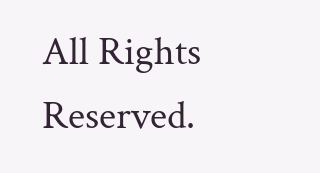All Rights Reserved.